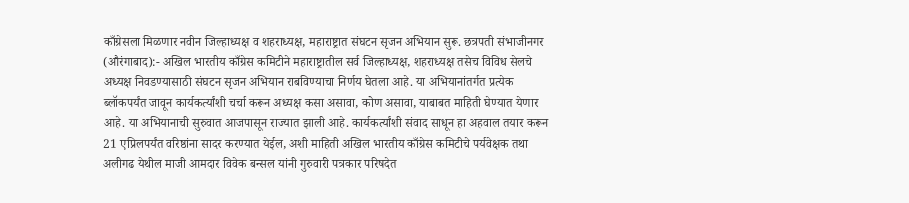काँग्रेसला मिळणार नवीन जिल्हाध्यक्ष व शहराध्यक्ष, महाराष्ट्रात संघटन सृजन अभियान सुरू. छत्रपती संभाजीनगर (औरंगाबाद):- अखिल भारतीय काँग्रेस कमिटीने महाराष्ट्रातील सर्व जिल्हाध्यक्ष, शहराध्यक्ष तसेच विविध सेलचे अध्यक्ष निवडण्यासाठी संघटन सृजन अभियान राबविण्याचा निर्णय घेतला आहे. या अभियानांतर्गत प्रत्येक ब्लॉकपर्यंत जावून कार्यकर्त्यांशी चर्चा करून अध्यक्ष कसा असावा, कोण असावा, याबाबत माहिती घेण्यात येणार आहे. या अभियानाची सुरुवात आजपासून राज्यात झाली आहे. कार्यकर्त्यांशी संवाद साधून हा अहवाल तयार करून 21 एप्रिलपर्यंत वरिष्ठांना सादर करण्यात येईल, अशी माहिती अखिल भारतीय काँग्रेस कमिटीचे पर्यवेक्षक तथा अलीगढ येथील माजी आमदार विवेक बन्सल यांनी गुरुवारी पत्रकार परिषदेत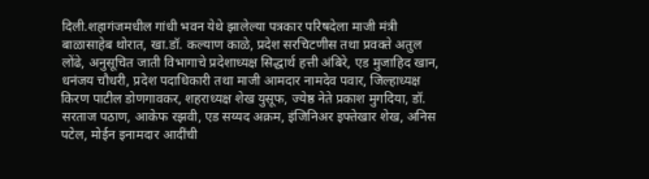दिली.शहागंजमधील गांधी भवन येथे झालेल्या पत्रकार परिषदेला माजी मंत्री बाळासाहेब थोरात, खा.डॉ. कल्याण काळे, प्रदेश सरचिटणीस तथा प्रवक्ते अतुल लोंढे, अनुसूचित जाती विभागाचे प्रदेशाध्यक्ष सिद्धार्थ हत्ती अंबिरे, एड मुजाहिद खान, धनंजय चौधरी, प्रदेश पदाधिकारी तथा माजी आमदार नामदेव पवार, जिल्हाध्यक्ष किरण पाटील डोणगावकर, शहराध्यक्ष शेख युसूफ, ज्येष्ठ नेते प्रकाश मुगदिया, डॉ. सरताज पठाण, आकेफ रझवी, एड सय्यद अक्रम, इंजिनिअर इफ्तेखार शेख, अनिस पटेल, मोईन इनामदार आदींची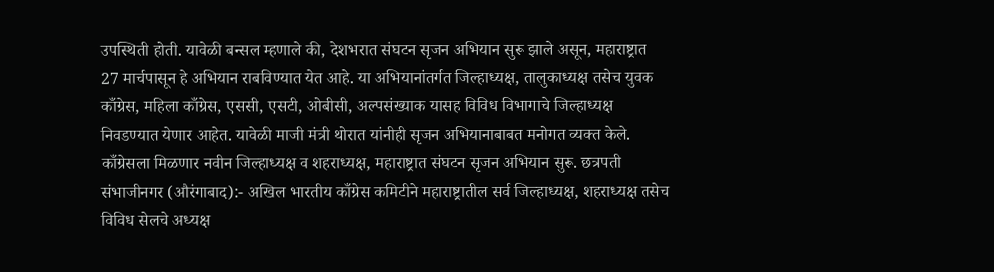उपस्थिती होती. यावेळी बन्सल म्हणाले की, देशभरात संघटन सृजन अभियान सुरू झाले असून, महाराष्ट्रात 27 मार्चपासून हे अभियान राबविण्यात येत आहे. या अभियानांतर्गत जिल्हाध्यक्ष, तालुकाध्यक्ष तसेच युवक काँग्रेस, महिला काँग्रेस, एससी, एसटी, ओबीसी, अल्पसंख्याक यासह विविध विभागाचे जिल्हाध्यक्ष निवडण्यात येणार आहेत. यावेळी माजी मंत्री थोरात यांनीही सृजन अभियानाबाबत मनोगत व्यक्त केले.
काँग्रेसला मिळणार नवीन जिल्हाध्यक्ष व शहराध्यक्ष, महाराष्ट्रात संघटन सृजन अभियान सुरू. छत्रपती संभाजीनगर (औरंगाबाद):- अखिल भारतीय काँग्रेस कमिटीने महाराष्ट्रातील सर्व जिल्हाध्यक्ष, शहराध्यक्ष तसेच विविध सेलचे अध्यक्ष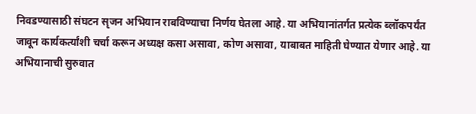निवडण्यासाठी संघटन सृजन अभियान राबविण्याचा निर्णय घेतला आहे. या अभियानांतर्गत प्रत्येक ब्लॉकपर्यंत जावून कार्यकर्त्यांशी चर्चा करून अध्यक्ष कसा असावा, कोण असावा, याबाबत माहिती घेण्यात येणार आहे. या अभियानाची सुरुवात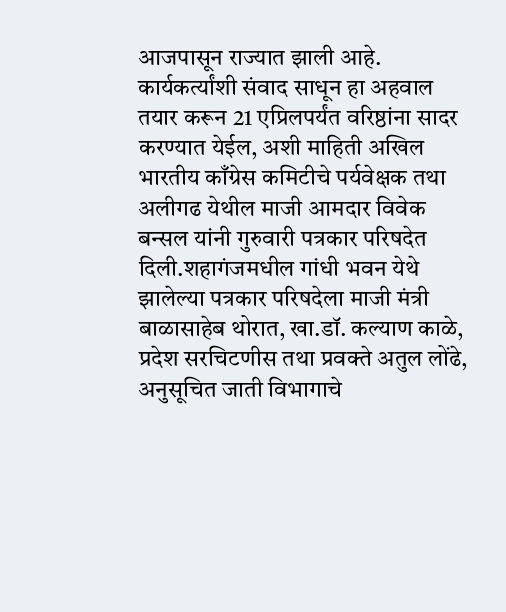आजपासून राज्यात झाली आहे. कार्यकर्त्यांशी संवाद साधून हा अहवाल तयार करून 21 एप्रिलपर्यंत वरिष्ठांना सादर करण्यात येईल, अशी माहिती अखिल भारतीय काँग्रेस कमिटीचे पर्यवेक्षक तथा अलीगढ येथील माजी आमदार विवेक बन्सल यांनी गुरुवारी पत्रकार परिषदेत दिली.शहागंजमधील गांधी भवन येथे झालेल्या पत्रकार परिषदेला माजी मंत्री बाळासाहेब थोरात, खा.डॉ. कल्याण काळे, प्रदेश सरचिटणीस तथा प्रवक्ते अतुल लोंढे, अनुसूचित जाती विभागाचे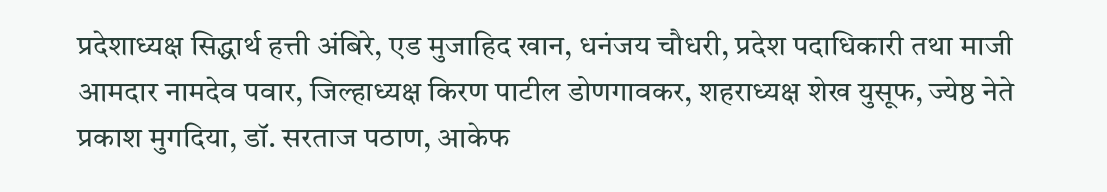प्रदेशाध्यक्ष सिद्धार्थ हत्ती अंबिरे, एड मुजाहिद खान, धनंजय चौधरी, प्रदेश पदाधिकारी तथा माजी आमदार नामदेव पवार, जिल्हाध्यक्ष किरण पाटील डोणगावकर, शहराध्यक्ष शेख युसूफ, ज्येष्ठ नेते प्रकाश मुगदिया, डॉ. सरताज पठाण, आकेफ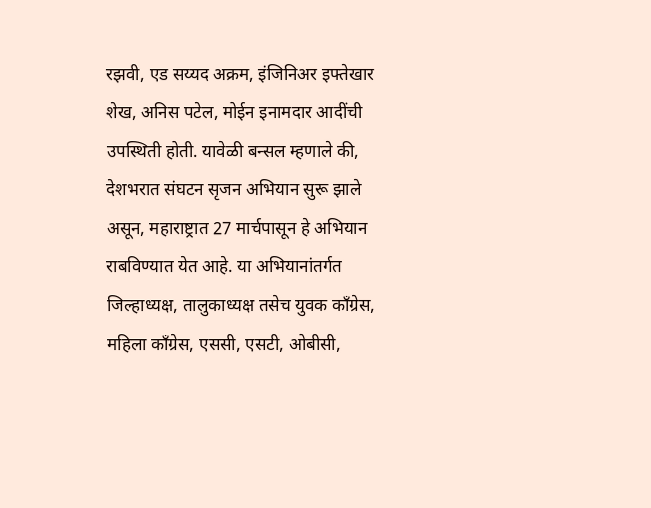रझवी, एड सय्यद अक्रम, इंजिनिअर इफ्तेखार शेख, अनिस पटेल, मोईन इनामदार आदींची उपस्थिती होती. यावेळी बन्सल म्हणाले की, देशभरात संघटन सृजन अभियान सुरू झाले असून, महाराष्ट्रात 27 मार्चपासून हे अभियान राबविण्यात येत आहे. या अभियानांतर्गत जिल्हाध्यक्ष, तालुकाध्यक्ष तसेच युवक काँग्रेस, महिला काँग्रेस, एससी, एसटी, ओबीसी,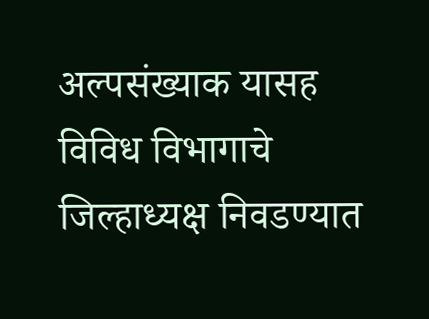अल्पसंख्याक यासह विविध विभागाचे जिल्हाध्यक्ष निवडण्यात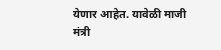येणार आहेत. यावेळी माजी मंत्री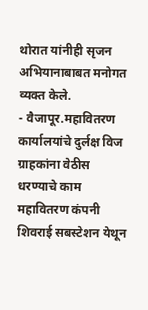थोरात यांनीही सृजन अभियानाबाबत मनोगत व्यक्त केले.
- वैजापूर.महावितरण कार्यालयांचे दुर्लक्ष विज ग्राहकांना वेठीस धरण्याचे काम महावितरण कंपनी शिवराई सबस्टेशन येथून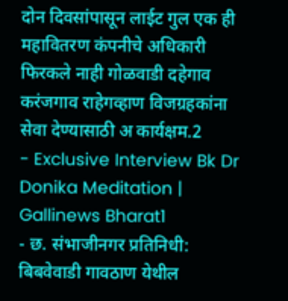दोन दिवसांपासून लाईट गुल एक ही महावितरण कंपनीचे अधिकारी फिरकले नाही गोळवाडी दहेगाव करंजगाव राहेगव्हाण विजग्रहकांना सेवा देण्यासाठी अ कार्यक्षम.2
- Exclusive Interview Bk Dr Donika Meditation | Gallinews Bharat1
- छ. संभाजीनगर प्रतिनिधी: बिबवेवाडी गावठाण येथील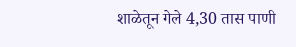शाळेतून गेले 4,30 तास पाणी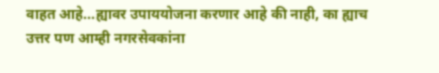वाहत आहे...ह्यावर उपाययोजना करणार आहे की नाही, का ह्याच उत्तर पण आम्ही नगरसेवकांना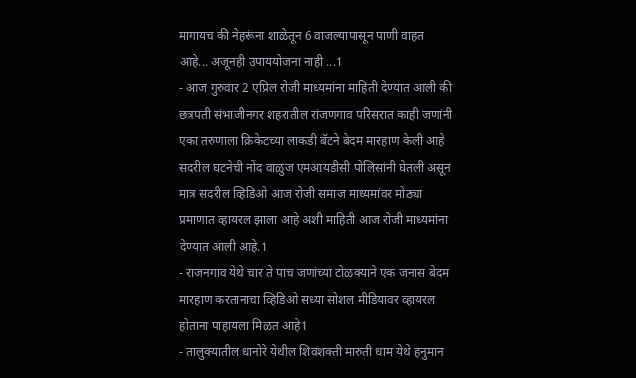मागायच की नेहरूंना शाळेतून 6 वाजल्यापासून पाणी वाहत आहे... अजूनही उपाययोजना नाही ...1
- आज गुरुवार 2 एप्रिल रोजी माध्यमांना माहिती देण्यात आली की छत्रपती संभाजीनगर शहरातील रांजणगाव परिसरात काही जणांनी एका तरुणाला क्रिकेटच्या लाकडी बॅटने बेदम मारहाण केली आहे सदरील घटनेची नोंद वाळुज एमआयडीसी पोलिसांनी घेतली असून मात्र सदरील व्हिडिओ आज रोजी समाज माध्यमांवर मोठ्या प्रमाणात व्हायरल झाला आहे अशी माहिती आज रोजी माध्यमांना देण्यात आली आहे.1
- राजनगाव येथे चार ते पाच जणांच्या टोळक्याने एक जनास बेदम मारहाण करतानाचा व्हिडिओ सध्या सोशल मीडियावर व्हायरल होताना पाहायला मिळत आहे1
- तालुक्यातील धानोरे येथील शिवशक्ती मारुती धाम येथे हनुमान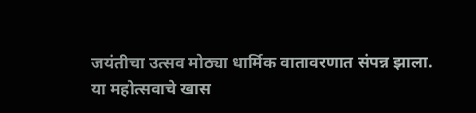जयंतीचा उत्सव मोठ्या धार्मिक वातावरणात संपन्न झाला. या महोत्सवाचे खास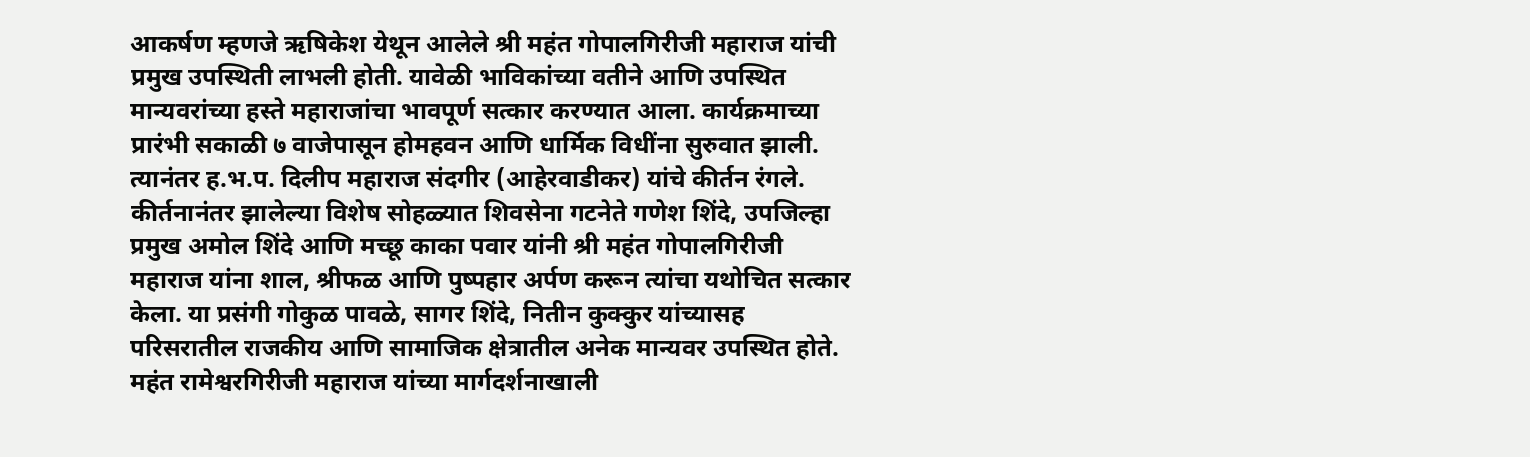आकर्षण म्हणजे ऋषिकेश येथून आलेले श्री महंत गोपालगिरीजी महाराज यांची प्रमुख उपस्थिती लाभली होती. यावेळी भाविकांच्या वतीने आणि उपस्थित मान्यवरांच्या हस्ते महाराजांचा भावपूर्ण सत्कार करण्यात आला. कार्यक्रमाच्या प्रारंभी सकाळी ७ वाजेपासून होमहवन आणि धार्मिक विधींना सुरुवात झाली. त्यानंतर ह.भ.प. दिलीप महाराज संदगीर (आहेरवाडीकर) यांचे कीर्तन रंगले. कीर्तनानंतर झालेल्या विशेष सोहळ्यात शिवसेना गटनेते गणेश शिंदे, उपजिल्हा प्रमुख अमोल शिंदे आणि मच्छू काका पवार यांनी श्री महंत गोपालगिरीजी महाराज यांना शाल, श्रीफळ आणि पुष्पहार अर्पण करून त्यांचा यथोचित सत्कार केला. या प्रसंगी गोकुळ पावळे, सागर शिंदे, नितीन कुक्कुर यांच्यासह परिसरातील राजकीय आणि सामाजिक क्षेत्रातील अनेक मान्यवर उपस्थित होते. महंत रामेश्वरगिरीजी महाराज यांच्या मार्गदर्शनाखाली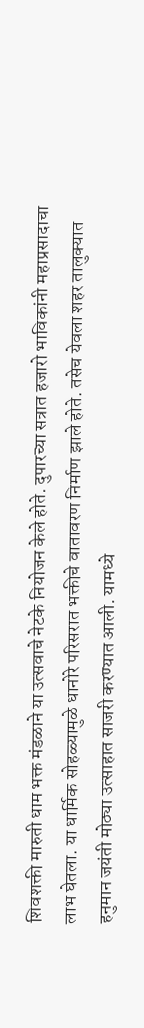शिवशक्ती मारुती धाम भक्त मंडळाने या उत्सवाचे नेटके नियोजन केले होते. दुपारच्या सत्रात हजारो भाविकांनी महाप्रसादाचा लाभ घेतला. या धार्मिक सोहळ्यामुळे धानोरे परिसरात भक्तीचे वातावरण निर्माण झाले होते. तसेच येवला शहर तालुक्यात हनुमान जयंती मोठ्या उत्साहात साजरी करण्यात आली. यामध्ये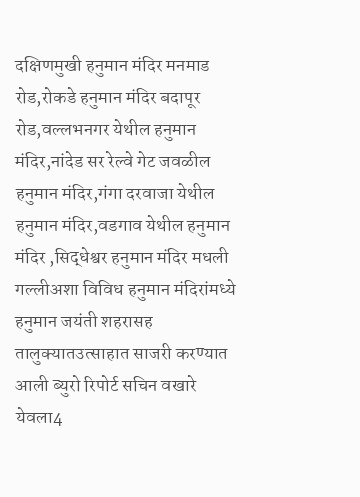दक्षिणमुखी हनुमान मंदिर मनमाड रोड,रोकडे हनुमान मंदिर बदापूर रोड,वल्लभनगर येथील हनुमान मंदिर,नांदेड सर रेल्वे गेट जवळील हनुमान मंदिर,गंगा दरवाजा येथील हनुमान मंदिर,वडगाव येथील हनुमान मंदिर ,सिद्धेश्वर हनुमान मंदिर मधली गल्लीअशा विविध हनुमान मंदिरांमध्ये हनुमान जयंती शहरासह तालुक्यातउत्साहात साजरी करण्यात आली ब्युरो रिपोर्ट सचिन वखारे येवला4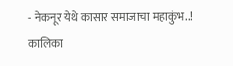- नेकनूर येथे कासार समाजाचा महाकुंभ..! कालिका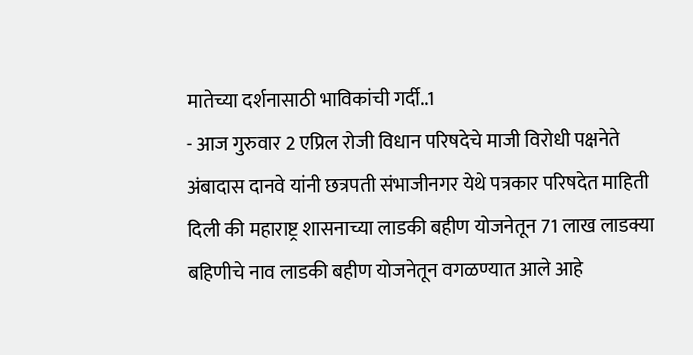मातेच्या दर्शनासाठी भाविकांची गर्दी..1
- आज गुरुवार 2 एप्रिल रोजी विधान परिषदेचे माजी विरोधी पक्षनेते अंबादास दानवे यांनी छत्रपती संभाजीनगर येथे पत्रकार परिषदेत माहिती दिली की महाराष्ट्र शासनाच्या लाडकी बहीण योजनेतून 71 लाख लाडक्या बहिणीचे नाव लाडकी बहीण योजनेतून वगळण्यात आले आहे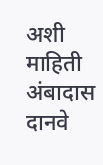अशी माहिती अंबादास दानवे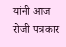यांनी आज रोजी पत्रकार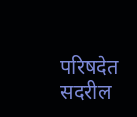परिषदेत सदरील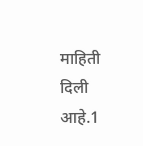माहिती दिली आहे.1